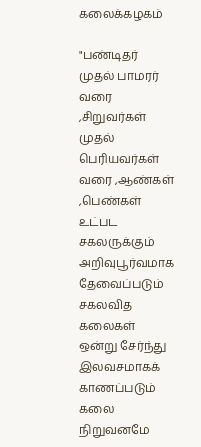கலைக்கழகம்

"பண்டிதர் முதல் பாமரர் வரை ,சிறுவர்கள் முதல் பெரியவர்கள் வரை ,ஆண்கள் ,பெண்கள் உட்பட சகலருக்கும் அறிவுபூர்வமாக தேவைப்படும் சகலவித கலைகள் ஒன்று சேர்ந்து இலவசமாகக் காணப்படும் கலை நிறுவனமே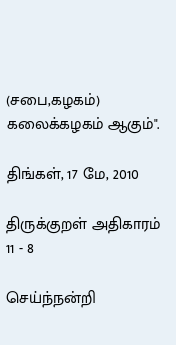(சபை,கழகம்) கலைக்கழகம் ஆகும்".

திங்கள், 17 மே, 2010

திருக்குறள் அதிகாரம் 11 - 8

செய்ந்நன்றி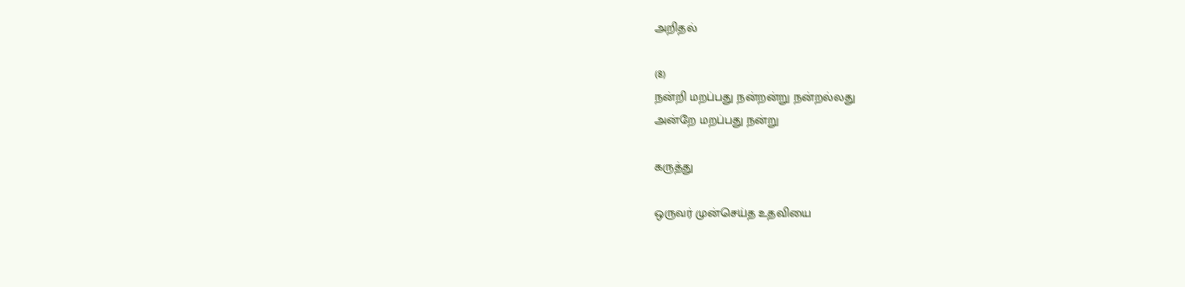அறிதல்

(8)
நன்றி மறப்பது நன்றன்று நன்றல்லது
அன்றே மறப்பது நன்று

கருத்து

ஒருவர் முன்செய்த உதவியை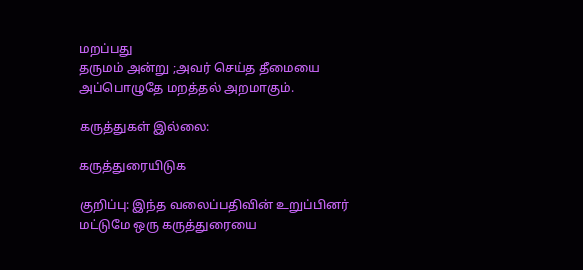மறப்பது
தருமம் அன்று ;அவர் செய்த தீமையை
அப்பொழுதே மறத்தல் அறமாகும்.

கருத்துகள் இல்லை:

கருத்துரையிடுக

குறிப்பு: இந்த வலைப்பதிவின் உறுப்பினர் மட்டுமே ஒரு கருத்துரையை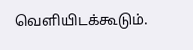வெளியிடக்கூடும்.